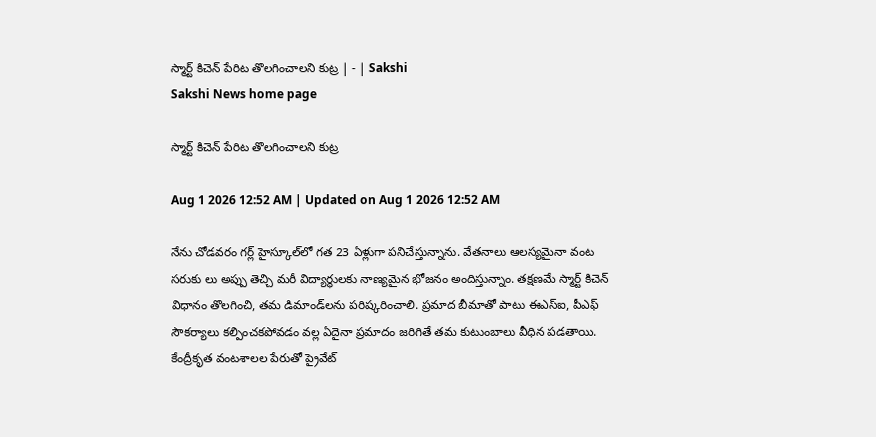స్మార్ట్‌ కిచెన్‌ పేరిట తొలగించాలని కుట్ర | - | Sakshi
Sakshi News home page

స్మార్ట్‌ కిచెన్‌ పేరిట తొలగించాలని కుట్ర

Aug 1 2026 12:52 AM | Updated on Aug 1 2026 12:52 AM

నేను చోడవరం గర్ల్‌ హైస్కూల్‌లో గత 23 ఏళ్లుగా పనిచేస్తున్నాను. వేతనాలు ఆలస్యమైనా వంట సరుకు లు అప్పు తెచ్చి మరీ విద్యార్థులకు నాణ్యమైన భోజనం అందిస్తున్నాం. తక్షణమే స్మార్ట్‌ కిచెన్‌ విధానం తొలగించి, తమ డిమాండ్‌లను పరిష్కరించాలి. ప్రమాద బీమాతో పాటు ఈఎస్‌ఐ, పీఎఫ్‌ సౌకర్యాలు కల్పించకపోవడం వల్ల ఏదైనా ప్రమాదం జరిగితే తమ కుటుంబాలు వీధిన పడతాయి. కేంద్రీకృత వంటశాలల పేరుతో ప్రైవేట్‌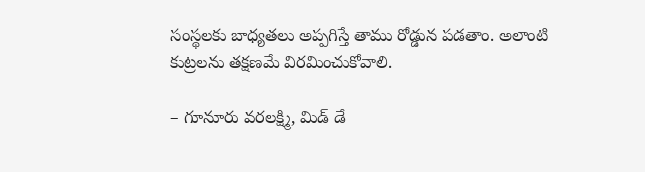సంస్థలకు బాధ్యతలు అప్పగిస్తే తాము రోడ్డున పడతాం. అలాంటి కుట్రలను తక్షణమే విరమించుకోవాలి.

– గూనూరు వరలక్ష్మి, మిడ్‌ డే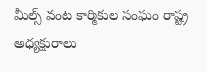మీల్స్‌ వంట కార్మికుల సంఘం రాష్ట్ర అధ్యక్షురాలు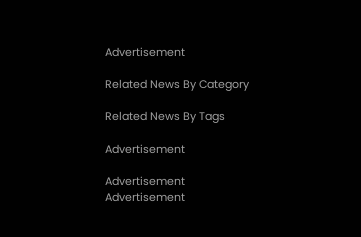Advertisement

Related News By Category

Related News By Tags

Advertisement

Advertisement
Advertisement